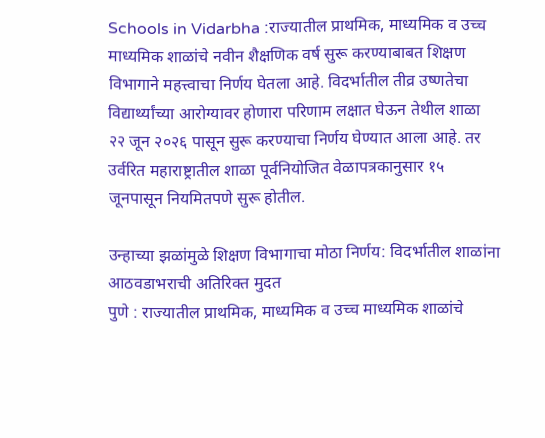Schools in Vidarbha :राज्यातील प्राथमिक, माध्यमिक व उच्च माध्यमिक शाळांचे नवीन शैक्षणिक वर्ष सुरू करण्याबाबत शिक्षण विभागाने महत्त्वाचा निर्णय घेतला आहे. विदर्भातील तीव्र उष्णतेचा विद्यार्थ्यांच्या आरोग्यावर होणारा परिणाम लक्षात घेऊन तेथील शाळा २२ जून २०२६ पासून सुरू करण्याचा निर्णय घेण्यात आला आहे. तर उर्वरित महाराष्ट्रातील शाळा पूर्वनियोजित वेळापत्रकानुसार १५ जूनपासून नियमितपणे सुरू होतील.

उन्हाच्या झळांमुळे शिक्षण विभागाचा मोठा निर्णय: विदर्भातील शाळांना आठवडाभराची अतिरिक्त मुदत
पुणे : राज्यातील प्राथमिक, माध्यमिक व उच्च माध्यमिक शाळांचे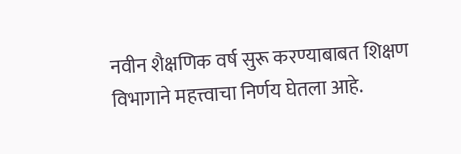नवीन शैक्षणिक वर्ष सुरू करण्याबाबत शिक्षण विभागाने महत्त्वाचा निर्णय घेतला आहे.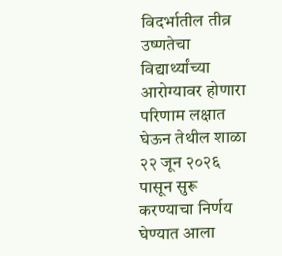विदर्भातील तीव्र उष्णतेचा विद्यार्थ्यांच्या आरोग्यावर होणारा परिणाम लक्षात घेऊन तेथील शाळा २२ जून २०२६ पासून सुरू करण्याचा निर्णय घेण्यात आला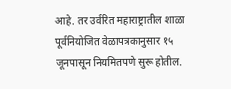आहे. तर उर्वरित महाराष्ट्रातील शाळा पूर्वनियोजित वेळापत्रकानुसार १५ जूनपासून नियमितपणे सुरू होतील.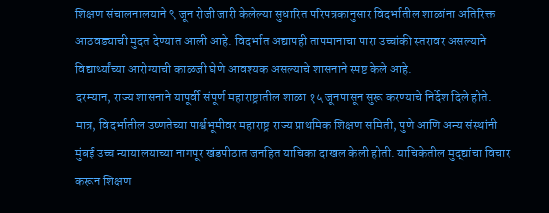शिक्षण संचालनालयाने ९ जून रोजी जारी केलेल्या सुधारित परिपत्रकानुसार विदर्भातील शाळांना अतिरिक्त आठवड्याची मुदत देण्यात आली आहे. विदर्भात अद्यापही तापमानाचा पारा उच्चांकी स्तरावर असल्याने विद्यार्थ्यांच्या आरोग्याची काळजी घेणे आवश्यक असल्याचे शासनाने स्पष्ट केले आहे.
दरम्यान, राज्य शासनाने यापूर्वी संपूर्ण महाराष्ट्रातील शाळा १५ जूनपासून सुरू करण्याचे निर्देश दिले होते. मात्र, विदर्भातील उष्णतेच्या पार्श्वभूमीवर महाराष्ट्र राज्य प्राथमिक शिक्षण समिती, पुणे आणि अन्य संस्थांनी मुंबई उच्च न्यायालयाच्या नागपूर खंडपीठात जनहित याचिका दाखल केली होती. याचिकेतील मुद्द्यांचा विचार करून शिक्षण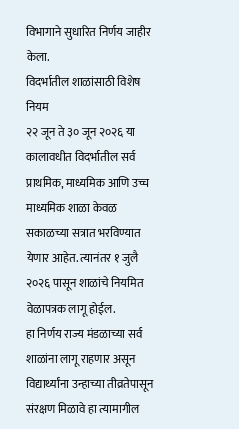विभागाने सुधारित निर्णय जाहीर केला.
विदर्भातील शाळांसाठी विशेष नियम
२२ जून ते ३० जून २०२६ या कालावधीत विदर्भातील सर्व प्राथमिक, माध्यमिक आणि उच्च माध्यमिक शाळा केवळ सकाळच्या सत्रात भरविण्यात येणार आहेत. त्यानंतर १ जुलै २०२६ पासून शाळांचे नियमित वेळापत्रक लागू होईल.
हा निर्णय राज्य मंडळाच्या सर्व शाळांना लागू राहणार असून विद्यार्थ्यांना उन्हाच्या तीव्रतेपासून संरक्षण मिळावे हा त्यामागील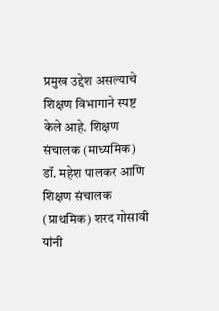प्रमुख उद्देश असल्याचे शिक्षण विभागाने स्पष्ट केले आहे. शिक्षण संचालक (माध्यमिक) डॉ. महेश पालकर आणि शिक्षण संचालक (प्राथमिक) शरद गोसावी यांनी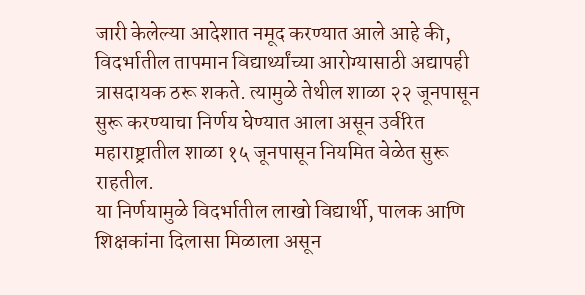जारी केलेल्या आदेशात नमूद करण्यात आले आहे की, विदर्भातील तापमान विद्यार्थ्यांच्या आरोग्यासाठी अद्यापही त्रासदायक ठरू शकते. त्यामुळे तेथील शाळा २२ जूनपासून सुरू करण्याचा निर्णय घेण्यात आला असून उर्वरित महाराष्ट्रातील शाळा १५ जूनपासून नियमित वेळेत सुरू राहतील.
या निर्णयामुळे विदर्भातील लाखो विद्यार्थी, पालक आणि शिक्षकांना दिलासा मिळाला असून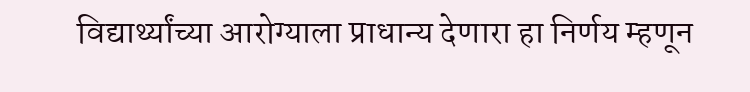विद्यार्थ्यांच्या आरोग्याला प्राधान्य देणारा हा निर्णय म्हणून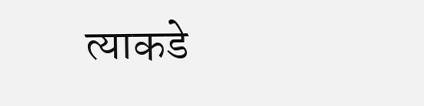त्याकडे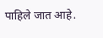पाहिले जात आहे.